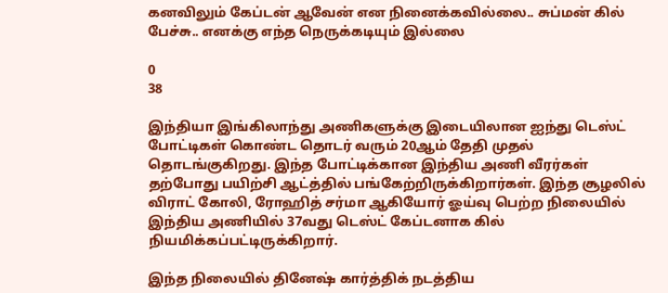கனவிலும் கேப்டன் ஆவேன் என நினைக்கவில்லை.. சுப்மன் கில் பேச்சு.. எனக்கு எந்த நெருக்கடியும் இல்லை

0
38

இந்தியா இங்கிலாந்து அணிகளுக்கு இடையிலான ஐந்து டெஸ்ட் போட்டிகள் கொண்ட தொடர் வரும் 20ஆம் தேதி முதல் தொடங்குகிறது. இந்த போட்டிக்கான இந்திய அணி வீரர்கள் தற்போது பயிற்சி ஆட்த்தில் பங்கேற்றிருக்கிறார்கள். இந்த சூழலில் விராட் கோலி, ரோஹித் சர்மா ஆகியோர் ஓய்வு பெற்ற நிலையில் இந்திய அணியில் 37வது டெஸ்ட் கேப்டனாக கில் நியமிக்கப்பட்டிருக்கிறார்.

இந்த நிலையில் தினேஷ் கார்த்திக் நடத்திய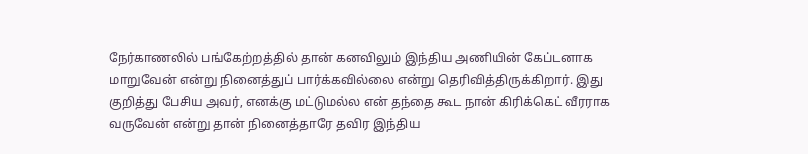நேர்காணலில் பங்கேற்றத்தில் தான் கனவிலும் இந்திய அணியின் கேப்டனாக மாறுவேன் என்று நினைத்துப் பார்க்கவில்லை என்று தெரிவித்திருக்கிறார். இது குறித்து பேசிய அவர், எனக்கு மட்டுமல்ல என் தந்தை கூட நான் கிரிக்கெட் வீரராக வருவேன் என்று தான் நினைத்தாரே தவிர இந்திய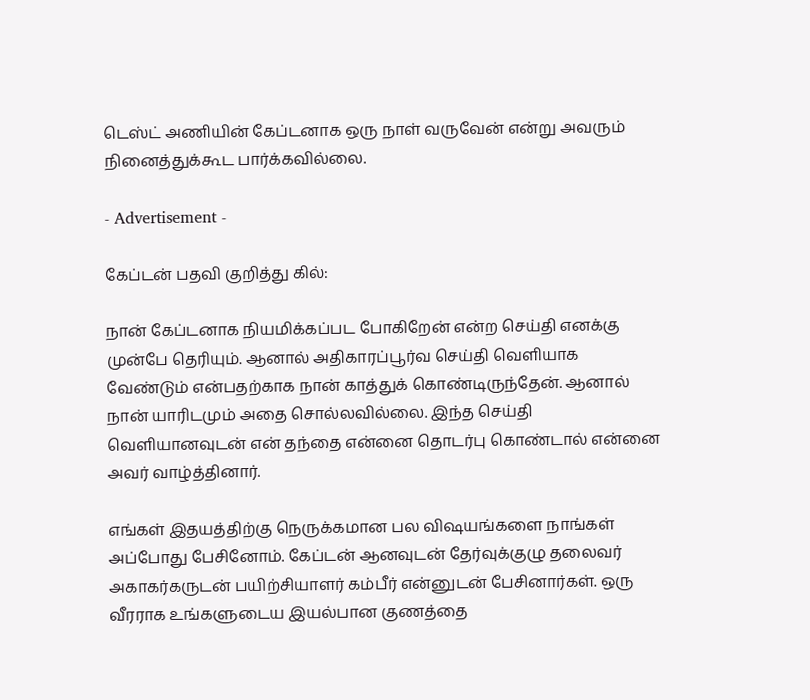டெஸ்ட் அணியின் கேப்டனாக ஒரு நாள் வருவேன் என்று அவரும் நினைத்துக்கூட பார்க்கவில்லை.

- Advertisement -

கேப்டன் பதவி குறித்து கில்:

நான் கேப்டனாக நியமிக்கப்பட போகிறேன் என்ற செய்தி எனக்கு முன்பே தெரியும். ஆனால் அதிகாரப்பூர்வ செய்தி வெளியாக வேண்டும் என்பதற்காக நான் காத்துக் கொண்டிருந்தேன். ஆனால் நான் யாரிடமும் அதை சொல்லவில்லை. இந்த செய்தி வெளியானவுடன் என் தந்தை என்னை தொடர்பு கொண்டால் என்னை அவர் வாழ்த்தினார்.

எங்கள் இதயத்திற்கு நெருக்கமான பல விஷயங்களை நாங்கள் அப்போது பேசினோம். கேப்டன் ஆனவுடன் தேர்வுக்குழு தலைவர் அகாகர்கருடன் பயிற்சியாளர் கம்பீர் என்னுடன் பேசினார்கள். ஒரு வீரராக உங்களுடைய இயல்பான குணத்தை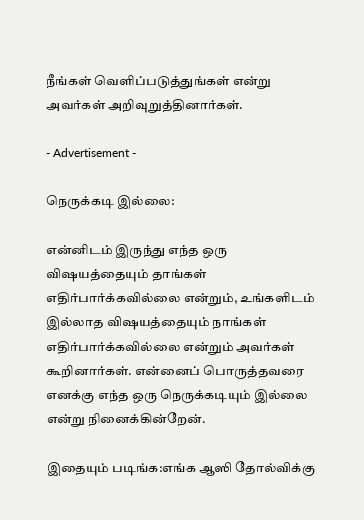நீங்கள் வெளிப்படுத்துங்கள் என்று அவர்கள் அறிவுறுத்தினார்கள்.

- Advertisement -

நெருக்கடி இல்லை:

என்னிடம் இருந்து எந்த ஒரு விஷயத்தையும் தாங்கள் எதிர்பார்க்கவில்லை என்றும், உங்களிடம் இல்லாத விஷயத்தையும் நாங்கள் எதிர்பார்க்கவில்லை என்றும் அவர்கள் கூறினார்கள். என்னைப் பொருத்தவரை எனக்கு எந்த ஒரு நெருக்கடியும் இல்லை என்று நினைக்கின்றேன்.

இதையும் படிங்க:எங்க ஆஸி தோல்விக்கு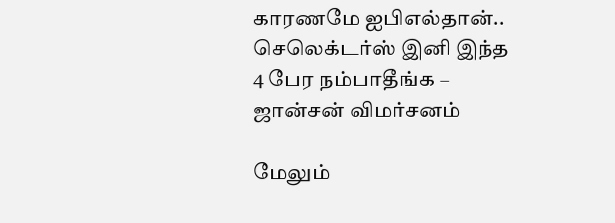காரணமே ஐபிஎல்தான்.. செலெக்டர்ஸ் இனி இந்த 4 பேர நம்பாதீங்க – ஜான்சன் விமர்சனம்

மேலும்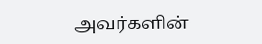அவர்களின்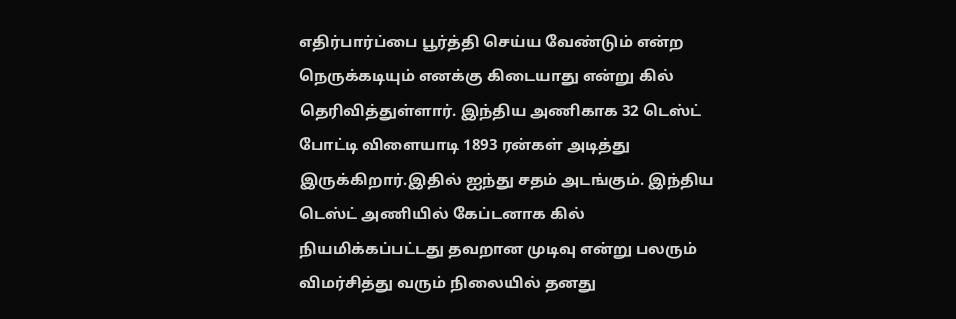எதிர்பார்ப்பை பூர்த்தி செய்ய வேண்டும் என்ற நெருக்கடியும் எனக்கு கிடையாது என்று கில் தெரிவித்துள்ளார். இந்திய அணிகாக 32 டெஸ்ட் போட்டி விளையாடி 1893 ரன்கள் அடித்து இருக்கிறார்.இதில் ஐந்து சதம் அடங்கும். இந்திய டெஸ்ட் அணியில் கேப்டனாக கில் நியமிக்கப்பட்டது தவறான முடிவு என்று பலரும் விமர்சித்து வரும் நிலையில் தனது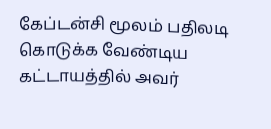கேப்டன்சி மூலம் பதிலடி கொடுக்க வேண்டிய கட்டாயத்தில் அவர்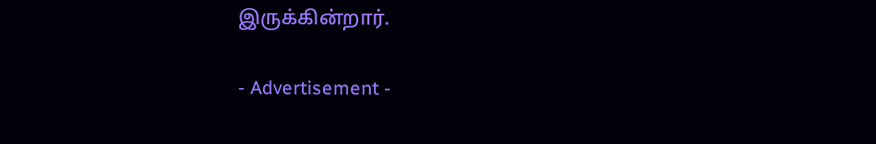இருக்கின்றார்.

- Advertisement -